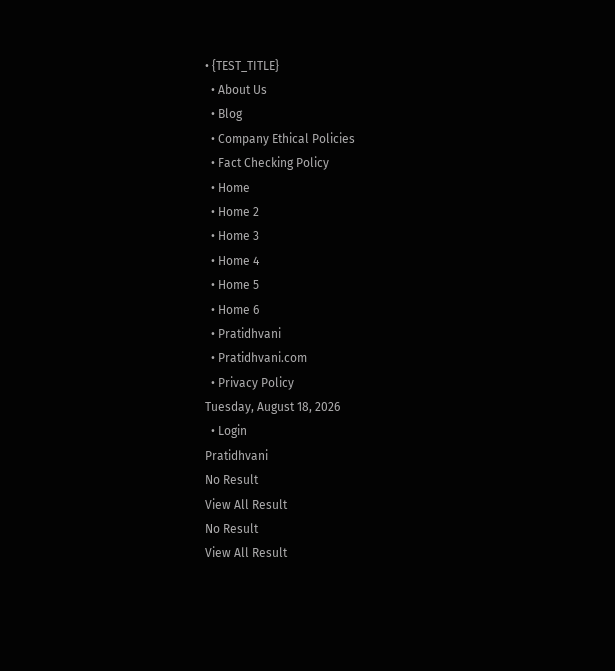• {TEST_TITLE}
  • About Us
  • Blog
  • Company Ethical Policies
  • Fact Checking Policy
  • Home
  • Home 2
  • Home 3
  • Home 4
  • Home 5
  • Home 6
  • Pratidhvani
  • Pratidhvani.com
  • Privacy Policy
Tuesday, August 18, 2026
  • Login
Pratidhvani
No Result
View All Result
No Result
View All Result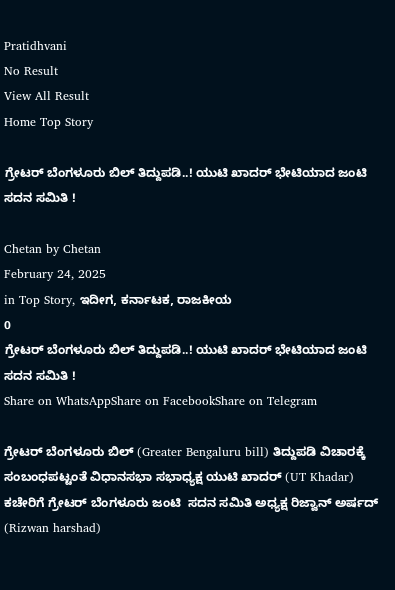Pratidhvani
No Result
View All Result
Home Top Story

ಗ್ರೇಟರ್ ಬೆಂಗಳೂರು ಬಿಲ್ ತಿದ್ದುಪಡಿ..! ಯುಟಿ ಖಾದರ್ ಭೇಟಿಯಾದ ಜಂಟಿ  ಸದನ ಸಮಿತಿ !

Chetan by Chetan
February 24, 2025
in Top Story, ಇದೀಗ, ಕರ್ನಾಟಕ, ರಾಜಕೀಯ
0
ಗ್ರೇಟರ್ ಬೆಂಗಳೂರು ಬಿಲ್ ತಿದ್ದುಪಡಿ..! ಯುಟಿ ಖಾದರ್ ಭೇಟಿಯಾದ ಜಂಟಿ  ಸದನ ಸಮಿತಿ !
Share on WhatsAppShare on FacebookShare on Telegram

ಗ್ರೇಟರ್ ಬೆಂಗಳೂರು ಬಿಲ್ (Greater Bengaluru bill) ತಿದ್ದುಪಡಿ ವಿಚಾರಕ್ಕೆ ಸಂಬಂಧಪಟ್ಟಂತೆ ವಿಧಾನಸಭಾ ಸಭಾಧ್ಯಕ್ಷ ಯುಟಿ ಖಾದರ್ (UT Khadar) ಕಚೇರಿಗೆ ಗ್ರೇಟರ್ ಬೆಂಗಳೂರು ಜಂಟಿ  ಸದನ ಸಮಿತಿ ಅಧ್ಯಕ್ಷ ರಿಜ್ವಾನ್ ಅರ್ಷದ್ (Rizwan harshad)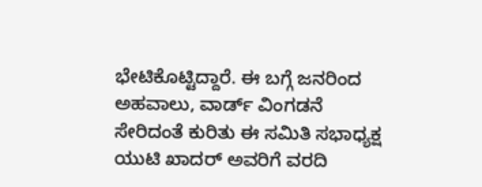ಭೇಟಿಕೊಟ್ಟಿದ್ದಾರೆ. ಈ ಬಗ್ಗೆ ಜನರಿಂದ ಅಹವಾಲು, ವಾರ್ಡ್ ವಿಂಗಡನೆ ಸೇರಿದಂತೆ ಕುರಿತು ಈ ಸಮಿತಿ ಸಭಾಧ್ಯಕ್ಷ ಯುಟಿ ಖಾದರ್ ಅವರಿಗೆ ವರದಿ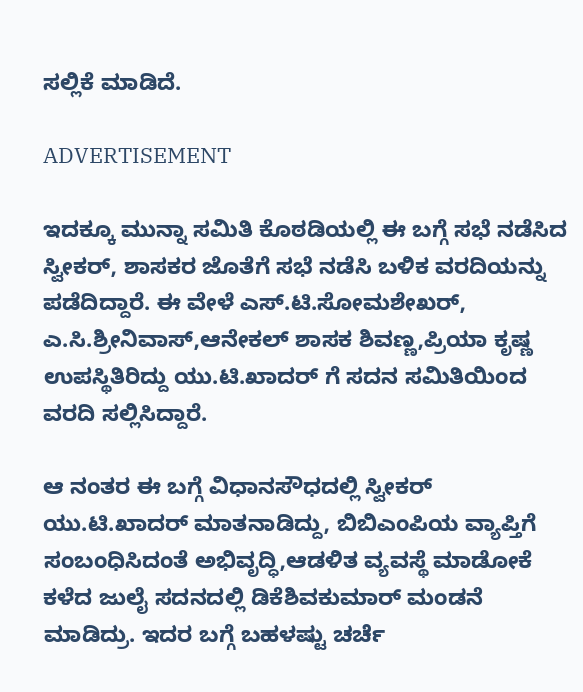ಸಲ್ಲಿಕೆ ಮಾಡಿದೆ.

ADVERTISEMENT

ಇದಕ್ಕೂ ಮುನ್ನಾ ಸಮಿತಿ ಕೊಠಡಿಯಲ್ಲಿ ಈ ಬಗ್ಗೆ ಸಭೆ ನಡೆಸಿದ ಸ್ವೀಕರ್, ಶಾಸಕರ ಜೊತೆಗೆ ಸಭೆ ನಡೆಸಿ ಬಳಿಕ ವರದಿಯನ್ನು ಪಡೆದಿದ್ದಾರೆ. ಈ ವೇಳೆ ಎಸ್.ಟಿ.ಸೋಮಶೇಖರ್, ಎ.ಸಿ.ಶ್ರೀನಿವಾಸ್,ಆನೇಕಲ್ ಶಾಸಕ ಶಿವಣ್ಣ,ಪ್ರಿಯಾ ಕೃಷ್ಣ ಉಪಸ್ಥಿತಿರಿದ್ದು ಯು.ಟಿ.ಖಾದರ್ ಗೆ ಸದನ ಸಮಿತಿಯಿಂದ ವರದಿ ಸಲ್ಲಿಸಿದ್ದಾರೆ.

ಆ ನಂತರ ಈ ಬಗ್ಗೆ ವಿಧಾನಸೌಧದಲ್ಲಿ ಸ್ವೀಕರ್ ಯು‌.ಟಿ‌.ಖಾದರ್ ಮಾತನಾಡಿದ್ದು, ಬಿಬಿಎಂಪಿಯ ವ್ಯಾಪ್ತಿಗೆ ಸಂಬಂಧಿಸಿದಂತೆ ಅಭಿವೃದ್ಧಿ,ಆಡಳಿತ ವ್ಯವಸ್ಥೆ ಮಾಡೋಕೆ ಕಳೆದ ಜುಲೈ ಸದನದಲ್ಲಿ ಡಿಕೆಶಿವಕುಮಾರ್ ಮಂಡನೆ ಮಾಡಿದ್ರು. ಇದರ ಬಗ್ಗೆ ಬಹಳಷ್ಟು ಚರ್ಚೆ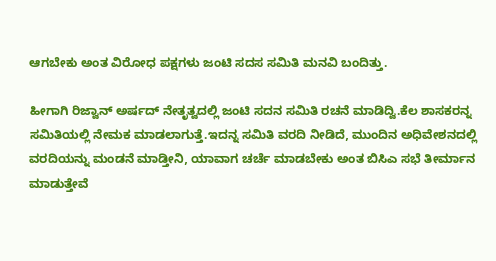ಆಗಬೇಕು ಅಂತ ವಿರೋಧ ಪಕ್ಷಗಳು ಜಂಟಿ ಸದಸ ಸಮಿತಿ ಮನವಿ ಬಂದಿತ್ತು.

ಹೀಗಾಗಿ ರಿಜ್ವಾನ್ ಅರ್ಷದ್ ನೇತೃತ್ವದಲ್ಲಿ ಜಂಟಿ ಸದನ ಸಮಿತಿ ರಚನೆ ಮಾಡಿದ್ವಿ.ಕೆಲ ಶಾಸಕರನ್ನ ಸಮಿತಿಯಲ್ಲಿ ನೇಮಕ ಮಾಡಲಾಗುತ್ತೆ.ಇದನ್ನ ಸಮಿತಿ ವರದಿ ನೀಡಿದೆ, ಮುಂದಿನ ಅಧಿವೇಶನದಲ್ಲಿ ವರದಿಯನ್ನು ಮಂಡನೆ ಮಾಡ್ತೀನಿ, ಯಾವಾಗ ಚರ್ಚೆ ಮಾಡಬೇಕು ಅಂತ ಬಿಸಿಎ ಸಭೆ ತೀರ್ಮಾನ ಮಾಡುತ್ತೇವೆ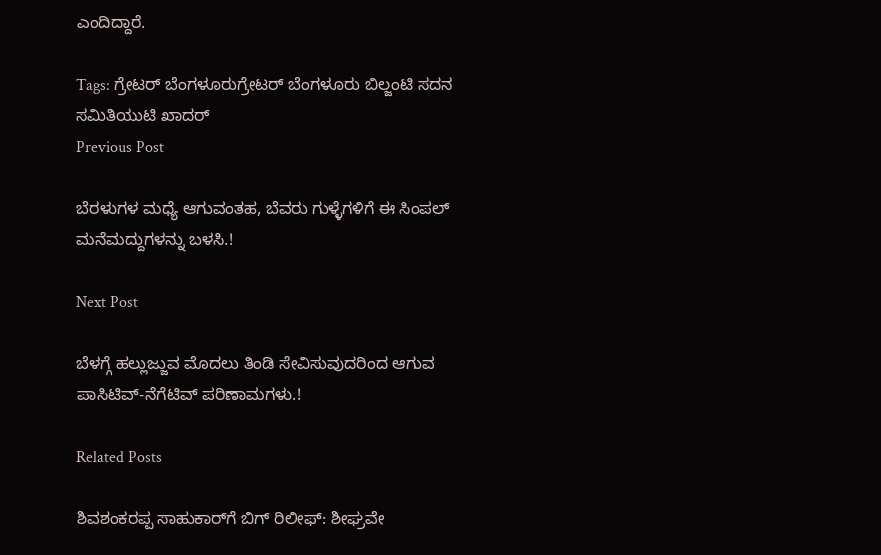ಎಂದಿದ್ದಾರೆ.

Tags: ಗ್ರೇಟರ್ ಬೆಂಗಳೂರುಗ್ರೇಟರ್ ಬೆಂಗಳೂರು ಬಿಲ್ಜಂಟಿ ಸದನ ಸಮಿತಿಯುಟಿ ಖಾದರ್
Previous Post

ಬೆರಳುಗಳ ಮಧ್ಯೆ ಆಗುವಂತಹ, ಬೆವರು ಗುಳ್ಳೆಗಳಿಗೆ ಈ ಸಿಂಪಲ್ ಮನೆಮದ್ದುಗಳನ್ನು ಬಳಸಿ.!

Next Post

ಬೆಳಗ್ಗೆ ಹಲ್ಲುಜ್ಜುವ ಮೊದಲು ತಿಂಡಿ ಸೇವಿಸುವುದರಿಂದ ಆಗುವ ಪಾಸಿಟಿವ್-ನೆಗೆಟಿವ್ ಪರಿಣಾಮಗಳು.!

Related Posts

ಶಿವಶಂಕರಪ್ಪ ಸಾಹುಕಾರ್‌ಗೆ ಬಿಗ್‌ ರಿಲೀಫ್‌: ಶೀಘ್ರವೇ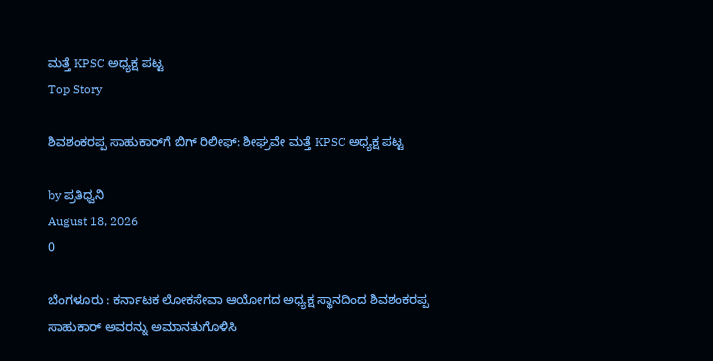ಮತ್ತೆ KPSC ಅಧ್ಯಕ್ಷ ಪಟ್ಟ
Top Story

ಶಿವಶಂಕರಪ್ಪ ಸಾಹುಕಾರ್‌ಗೆ ಬಿಗ್‌ ರಿಲೀಫ್‌: ಶೀಘ್ರವೇ ಮತ್ತೆ KPSC ಅಧ್ಯಕ್ಷ ಪಟ್ಟ

by ಪ್ರತಿಧ್ವನಿ
August 18, 2026
0

ಬೆಂಗಳೂರು : ಕರ್ನಾಟಕ ಲೋಕಸೇವಾ ಆಯೋಗದ ಅಧ್ಯಕ್ಷ ಸ್ಥಾನದಿಂದ ಶಿವಶಂಕರಪ್ಪ ಸಾಹುಕಾರ್ ಅವರನ್ನು ಅಮಾನತುಗೊಳಿಸಿ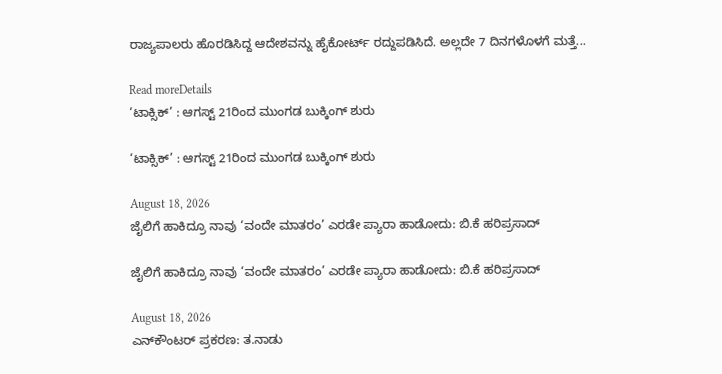ರಾಜ್ಯಪಾಲರು ಹೊರಡಿಸಿದ್ದ ಆದೇಶವನ್ನು ಹೈಕೋರ್ಟ್ ರದ್ದುಪಡಿಸಿದೆ. ಅಲ್ಲದೇ 7 ದಿನಗಳೊಳಗೆ ಮತ್ತೆ...

Read moreDetails
‘ಟಾಕ್ಸಿಕ್’ : ಆಗಸ್ಟ್‌ 21ರಿಂದ ಮುಂಗಡ ಬುಕ್ಕಿಂಗ್‌ ಶುರು

‘ಟಾಕ್ಸಿಕ್’ : ಆಗಸ್ಟ್‌ 21ರಿಂದ ಮುಂಗಡ ಬುಕ್ಕಿಂಗ್‌ ಶುರು

August 18, 2026
ಜೈಲಿಗೆ ಹಾಕಿದ್ರೂ ನಾವು ‘ವಂದೇ ಮಾತರಂ’ ಎರಡೇ ಪ್ಯಾರಾ ಹಾಡೋದು: ಬಿ.ಕೆ ಹರಿಪ್ರಸಾದ್‌

ಜೈಲಿಗೆ ಹಾಕಿದ್ರೂ ನಾವು ‘ವಂದೇ ಮಾತರಂ’ ಎರಡೇ ಪ್ಯಾರಾ ಹಾಡೋದು: ಬಿ.ಕೆ ಹರಿಪ್ರಸಾದ್‌

August 18, 2026
ಎನ್‌ಕೌಂಟರ್‌ ಪ್ರಕರಣ: ತ.ನಾಡು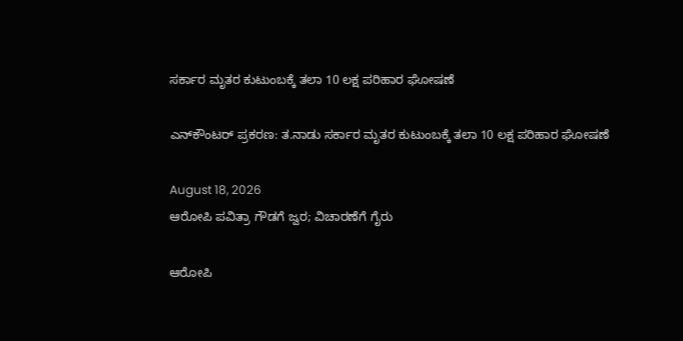ಸರ್ಕಾರ ಮೃತರ ಕುಟುಂಬಕ್ಕೆ ತಲಾ 10 ಲಕ್ಷ ಪರಿಹಾರ ಘೋಷಣೆ

ಎನ್‌ಕೌಂಟರ್‌ ಪ್ರಕರಣ: ತ.ನಾಡು ಸರ್ಕಾರ ಮೃತರ ಕುಟುಂಬಕ್ಕೆ ತಲಾ 10 ಲಕ್ಷ ಪರಿಹಾರ ಘೋಷಣೆ

August 18, 2026
ಆರೋಪಿ ಪವಿತ್ರಾ ಗೌಡಗೆ ಜ್ವರ; ವಿಚಾರಣೆಗೆ ಗೈರು

ಆರೋಪಿ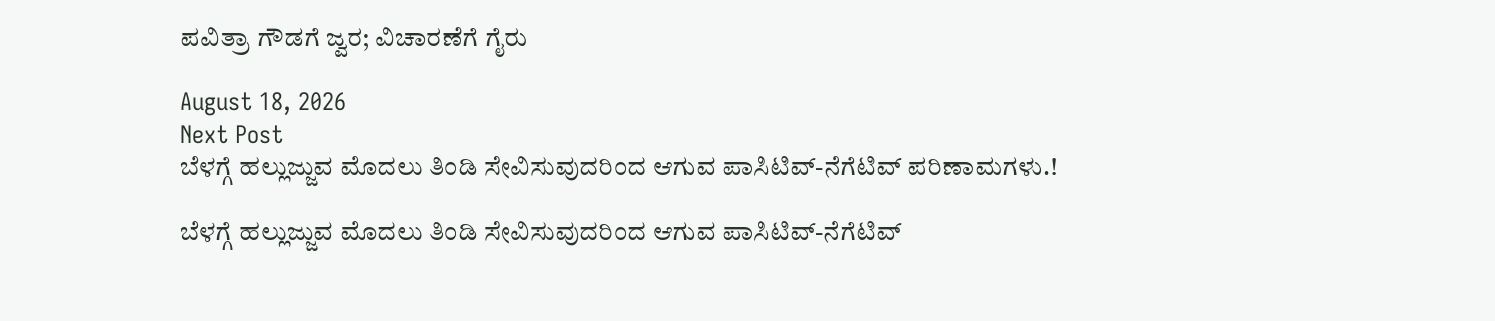ಪವಿತ್ರಾ ಗೌಡಗೆ ಜ್ವರ; ವಿಚಾರಣೆಗೆ ಗೈರು

August 18, 2026
Next Post
ಬೆಳಗ್ಗೆ ಹಲ್ಲುಜ್ಜುವ ಮೊದಲು ತಿಂಡಿ ಸೇವಿಸುವುದರಿಂದ ಆಗುವ ಪಾಸಿಟಿವ್-ನೆಗೆಟಿವ್ ಪರಿಣಾಮಗಳು.!

ಬೆಳಗ್ಗೆ ಹಲ್ಲುಜ್ಜುವ ಮೊದಲು ತಿಂಡಿ ಸೇವಿಸುವುದರಿಂದ ಆಗುವ ಪಾಸಿಟಿವ್-ನೆಗೆಟಿವ್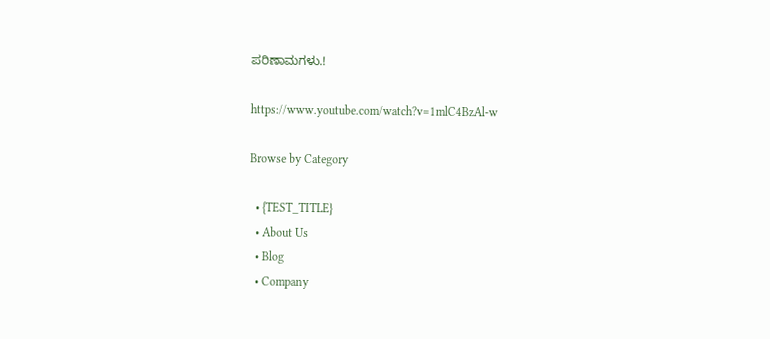ಪರಿಣಾಮಗಳು.!

https://www.youtube.com/watch?v=1mlC4BzAl-w

Browse by Category

  • {TEST_TITLE}
  • About Us
  • Blog
  • Company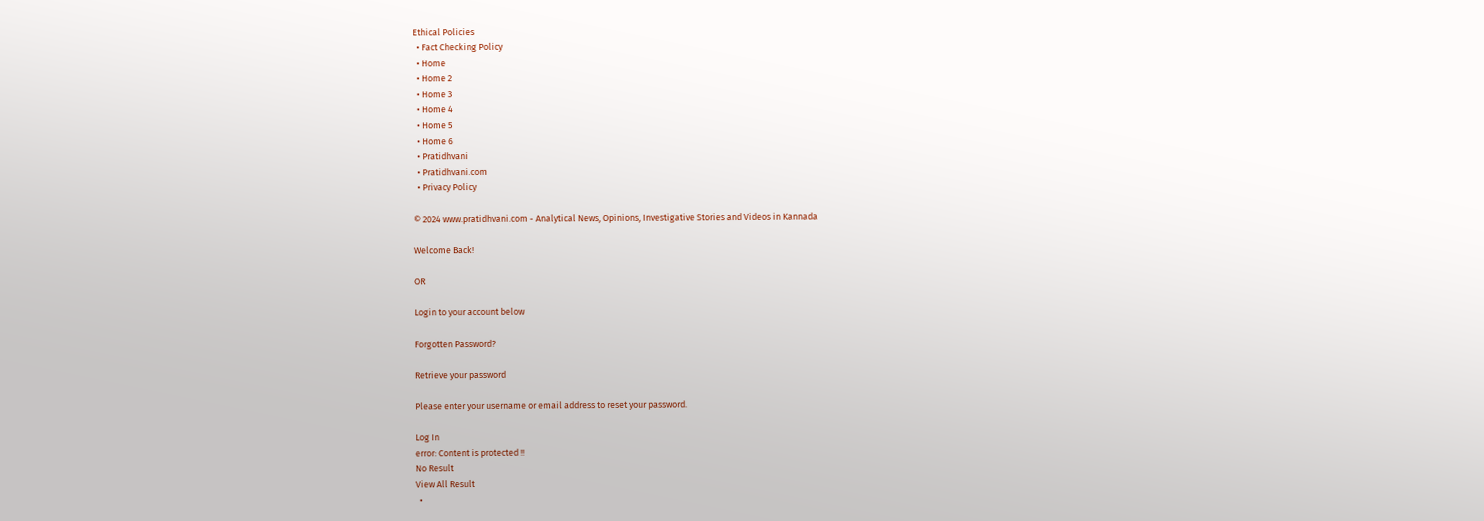Ethical Policies
  • Fact Checking Policy
  • Home
  • Home 2
  • Home 3
  • Home 4
  • Home 5
  • Home 6
  • Pratidhvani
  • Pratidhvani.com
  • Privacy Policy

© 2024 www.pratidhvani.com - Analytical News, Opinions, Investigative Stories and Videos in Kannada

Welcome Back!

OR

Login to your account below

Forgotten Password?

Retrieve your password

Please enter your username or email address to reset your password.

Log In
error: Content is protected !!
No Result
View All Result
  •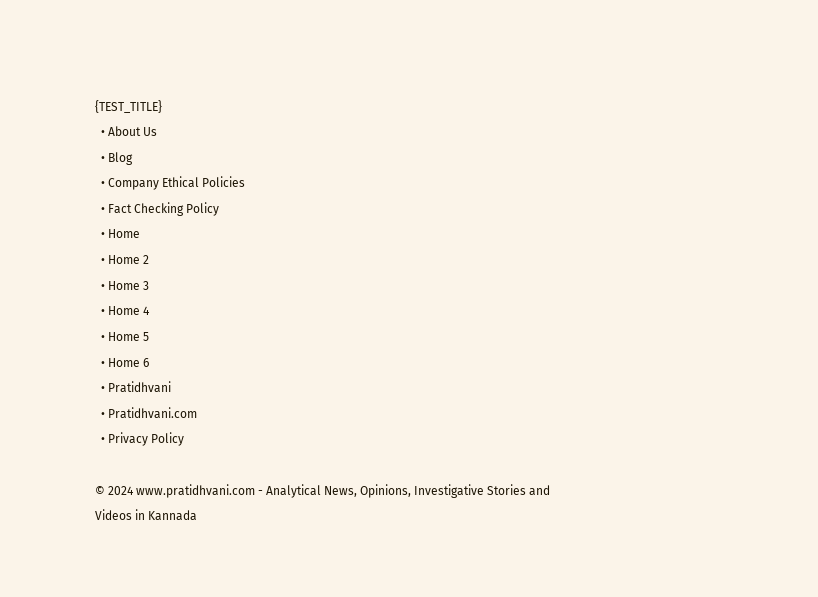{TEST_TITLE}
  • About Us
  • Blog
  • Company Ethical Policies
  • Fact Checking Policy
  • Home
  • Home 2
  • Home 3
  • Home 4
  • Home 5
  • Home 6
  • Pratidhvani
  • Pratidhvani.com
  • Privacy Policy

© 2024 www.pratidhvani.com - Analytical News, Opinions, Investigative Stories and Videos in Kannada